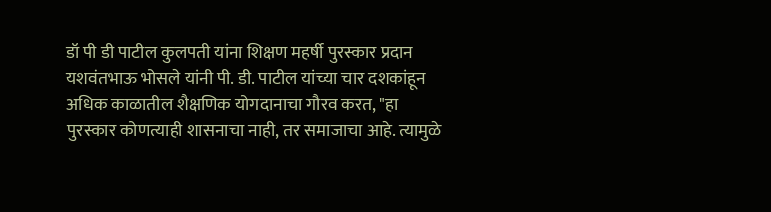डॉ पी डी पाटील कुलपती यांना शिक्षण महर्षी पुरस्कार प्रदान
यशवंतभाऊ भोसले यांनी पी. डी. पाटील यांच्या चार दशकांहून अधिक काळातील शैक्षणिक योगदानाचा गौरव करत, "हा पुरस्कार कोणत्याही शासनाचा नाही, तर समाजाचा आहे. त्यामुळे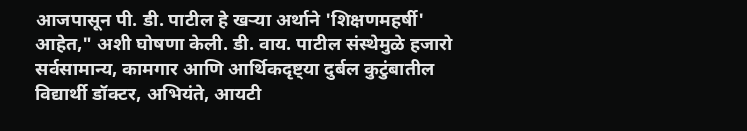आजपासून पी. डी. पाटील हे खऱ्या अर्थाने 'शिक्षणमहर्षी' आहेत," अशी घोषणा केली. डी. वाय. पाटील संस्थेमुळे हजारो सर्वसामान्य, कामगार आणि आर्थिकदृष्ट्या दुर्बल कुटुंबातील विद्यार्थी डॉक्टर, अभियंते, आयटी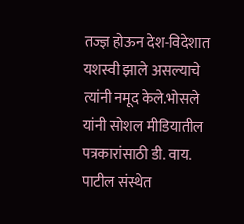तज्ज्ञ होऊन देश-विदेशात यशस्वी झाले असल्याचे त्यांनी नमूद केले.भोसले यांनी सोशल मीडियातील पत्रकारांसाठी डी. वाय. पाटील संस्थेत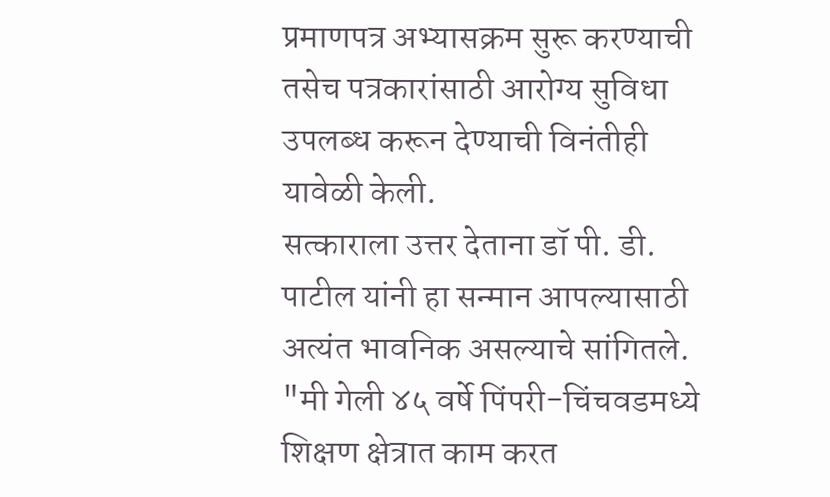प्रमाणपत्र अभ्यासक्रम सुरू करण्याची तसेच पत्रकारांसाठी आरोग्य सुविधा उपलब्ध करून देण्याची विनंतीही यावेळी केली.
सत्काराला उत्तर देताना डॉ पी. डी. पाटील यांनी हा सन्मान आपल्यासाठी अत्यंत भावनिक असल्याचे सांगितले. "मी गेली ४५ वर्षे पिंपरी-चिंचवडमध्ये शिक्षण क्षेत्रात काम करत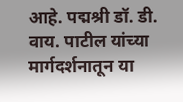आहे. पद्मश्री डॉ. डी. वाय. पाटील यांच्या मार्गदर्शनातून या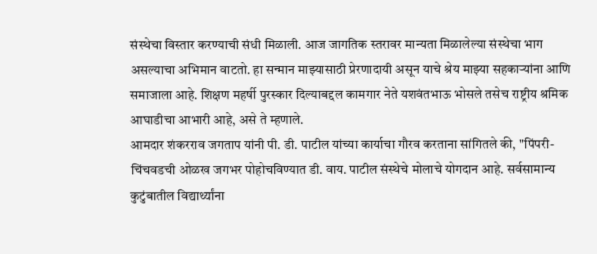संस्थेचा विस्तार करण्याची संधी मिळाली. आज जागतिक स्तरावर मान्यता मिळालेल्या संस्थेचा भाग असल्याचा अभिमान वाटतो. हा सन्मान माझ्यासाठी प्रेरणादायी असून याचे श्रेय माझ्या सहकाऱ्यांना आणि समाजाला आहे. शिक्षण महर्षी पुरस्कार दिल्याबद्दल कामगार नेते यशवंतभाऊ भोसले तसेच राष्ट्रीय श्रमिक आघाडीचा आभारी आहे, असे ते म्हणाले.
आमदार शंकरराव जगताप यांनी पी. डी. पाटील यांच्या कार्याचा गौरव करताना सांगितले की, "पिंपरी-चिंचवडची ओळख जगभर पोहोचविण्यात डी. वाय. पाटील संस्थेचे मोलाचे योगदान आहे. सर्वसामान्य कुटुंबातील विद्यार्थ्यांना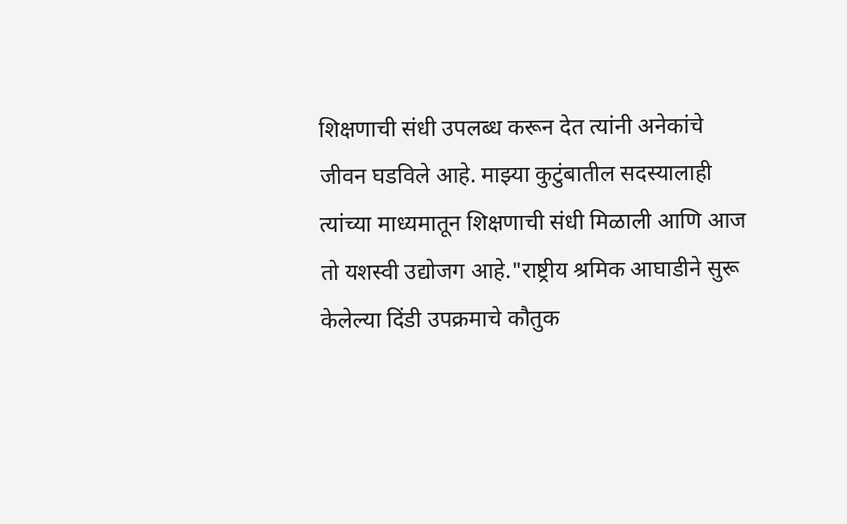शिक्षणाची संधी उपलब्ध करून देत त्यांनी अनेकांचे जीवन घडविले आहे. माझ्या कुटुंबातील सदस्यालाही त्यांच्या माध्यमातून शिक्षणाची संधी मिळाली आणि आज तो यशस्वी उद्योजग आहे."राष्ट्रीय श्रमिक आघाडीने सुरू केलेल्या दिंडी उपक्रमाचे कौतुक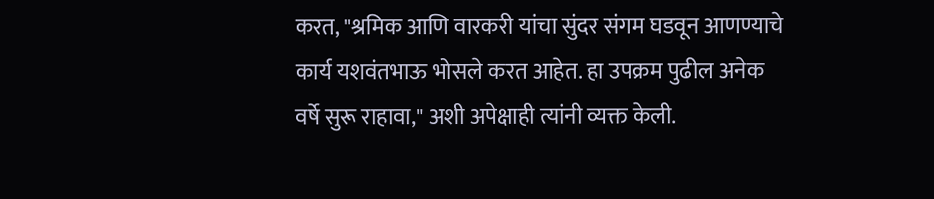करत, "श्रमिक आणि वारकरी यांचा सुंदर संगम घडवून आणण्याचे कार्य यशवंतभाऊ भोसले करत आहेत. हा उपक्रम पुढील अनेक वर्षे सुरू राहावा," अशी अपेक्षाही त्यांनी व्यक्त केली.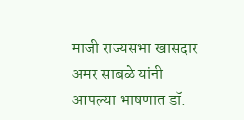माजी राज्यसभा खासदार अमर साबळे यांनी आपल्या भाषणात डॉ.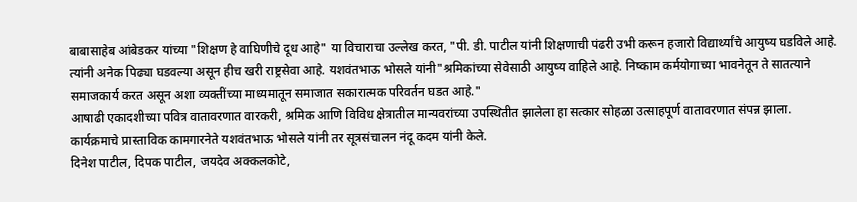बाबासाहेब आंबेडकर यांच्या "शिक्षण हे वाघिणीचे दूध आहे" या विचाराचा उल्लेख करत, "पी. डी. पाटील यांनी शिक्षणाची पंढरी उभी करून हजारो विद्यार्थ्यांचे आयुष्य घडविले आहे. त्यांनी अनेक पिढ्या घडवल्या असून हीच खरी राष्ट्रसेवा आहे. यशवंतभाऊ भोसले यांनी"श्रमिकांच्या सेवेसाठी आयुष्य वाहिले आहे. निष्काम कर्मयोगाच्या भावनेतून ते सातत्याने समाजकार्य करत असून अशा व्यक्तींच्या माध्यमातून समाजात सकारात्मक परिवर्तन घडत आहे."
आषाढी एकादशीच्या पवित्र वातावरणात वारकरी, श्रमिक आणि विविध क्षेत्रातील मान्यवरांच्या उपस्थितीत झालेला हा सत्कार सोहळा उत्साहपूर्ण वातावरणात संपन्न झाला. कार्यक्रमाचे प्रास्ताविक कामगारनेते यशवंतभाऊ भोसले यांनी तर सूत्रसंचालन नंदू कदम यांनी केले.
दिनेश पाटील, दिपक पाटील, जयदेव अक्कलकोटे,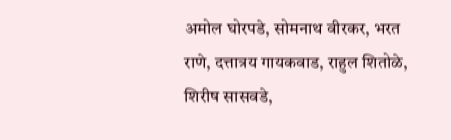अमोल घोरपडे, सोमनाथ वीरकर, भरत राणे, दत्तात्रय गायकवाड, राहुल शितोळे, शिरीष सासवडे,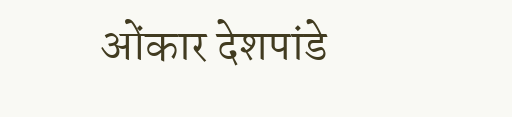ओंकार देशपांडे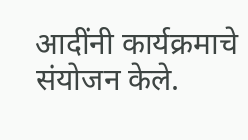आदींनी कार्यक्रमाचे संयोजन केले.